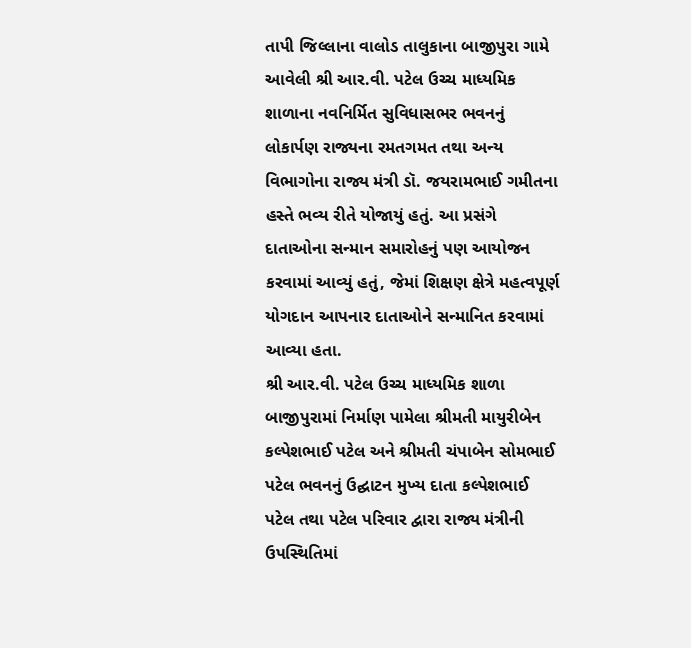તાપી જિલ્લાના વાલોડ તાલુકાના બાજીપુરા ગામે આવેલી શ્રી આર.વી. પટેલ ઉચ્ચ માધ્યમિક શાળાના નવનિર્મિત સુવિધાસભર ભવનનું લોકાર્પણ રાજ્યના રમતગમત તથા અન્ય વિભાગોના રાજ્ય મંત્રી ડૉ. જયરામભાઈ ગમીતના હસ્તે ભવ્ય રીતે યોજાયું હતું. આ પ્રસંગે દાતાઓના સન્માન સમારોહનું પણ આયોજન કરવામાં આવ્યું હતું, જેમાં શિક્ષણ ક્ષેત્રે મહત્વપૂર્ણ યોગદાન આપનાર દાતાઓને સન્માનિત કરવામાં આવ્યા હતા.
શ્રી આર.વી. પટેલ ઉચ્ચ માધ્યમિક શાળા બાજીપુરામાં નિર્માણ પામેલા શ્રીમતી માયુરીબેન કલ્પેશભાઈ પટેલ અને શ્રીમતી ચંપાબેન સોમભાઈ પટેલ ભવનનું ઉદ્ઘાટન મુખ્ય દાતા કલ્પેશભાઈ પટેલ તથા પટેલ પરિવાર દ્વારા રાજ્ય મંત્રીની ઉપસ્થિતિમાં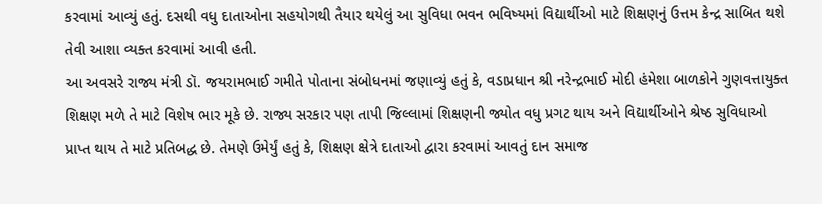કરવામાં આવ્યું હતું. દસથી વધુ દાતાઓના સહયોગથી તૈયાર થયેલું આ સુવિધા ભવન ભવિષ્યમાં વિદ્યાર્થીઓ માટે શિક્ષણનું ઉત્તમ કેન્દ્ર સાબિત થશે તેવી આશા વ્યક્ત કરવામાં આવી હતી.
આ અવસરે રાજ્ય મંત્રી ડૉ. જયરામભાઈ ગમીતે પોતાના સંબોધનમાં જણાવ્યું હતું કે, વડાપ્રધાન શ્રી નરેન્દ્રભાઈ મોદી હંમેશા બાળકોને ગુણવત્તાયુક્ત શિક્ષણ મળે તે માટે વિશેષ ભાર મૂકે છે. રાજ્ય સરકાર પણ તાપી જિલ્લામાં શિક્ષણની જ્યોત વધુ પ્રગટ થાય અને વિદ્યાર્થીઓને શ્રેષ્ઠ સુવિધાઓ પ્રાપ્ત થાય તે માટે પ્રતિબદ્ધ છે. તેમણે ઉમેર્યું હતું કે, શિક્ષણ ક્ષેત્રે દાતાઓ દ્વારા કરવામાં આવતું દાન સમાજ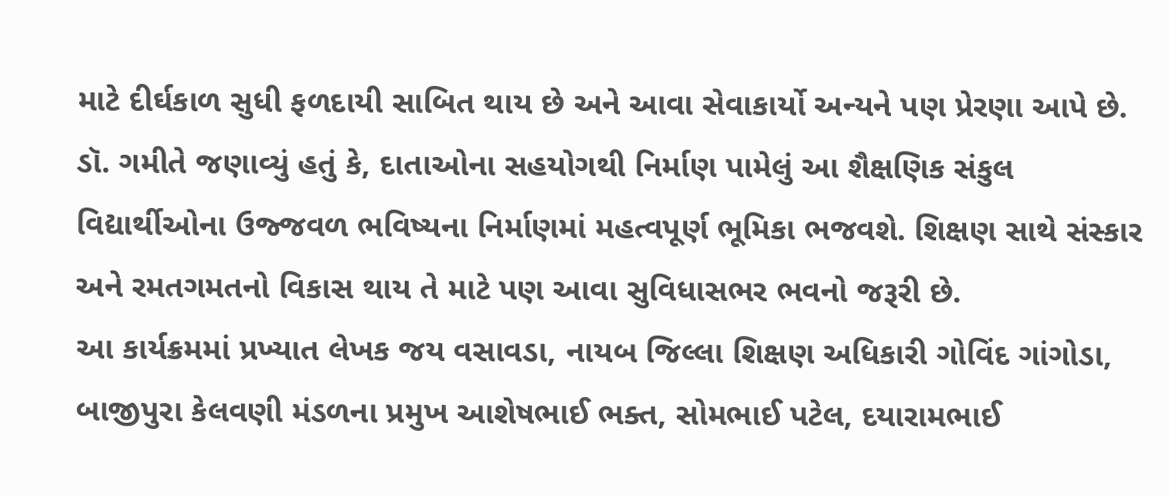માટે દીર્ઘકાળ સુધી ફળદાયી સાબિત થાય છે અને આવા સેવાકાર્યો અન્યને પણ પ્રેરણા આપે છે.
ડૉ. ગમીતે જણાવ્યું હતું કે, દાતાઓના સહયોગથી નિર્માણ પામેલું આ શૈક્ષણિક સંકુલ વિદ્યાર્થીઓના ઉજ્જવળ ભવિષ્યના નિર્માણમાં મહત્વપૂર્ણ ભૂમિકા ભજવશે. શિક્ષણ સાથે સંસ્કાર અને રમતગમતનો વિકાસ થાય તે માટે પણ આવા સુવિધાસભર ભવનો જરૂરી છે.
આ કાર્યક્રમમાં પ્રખ્યાત લેખક જય વસાવડા, નાયબ જિલ્લા શિક્ષણ અધિકારી ગોવિંદ ગાંગોડા, બાજીપુરા કેલવણી મંડળના પ્રમુખ આશેષભાઈ ભક્ત, સોમભાઈ પટેલ, દયારામભાઈ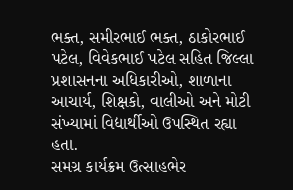ભક્ત, સમીરભાઈ ભક્ત, ઠાકોરભાઈ પટેલ, વિવેકભાઈ પટેલ સહિત જિલ્લા પ્રશાસનના અધિકારીઓ, શાળાના આચાર્ય, શિક્ષકો, વાલીઓ અને મોટી સંખ્યામાં વિદ્યાર્થીઓ ઉપસ્થિત રહ્યા હતા.
સમગ્ર કાર્યક્રમ ઉત્સાહભેર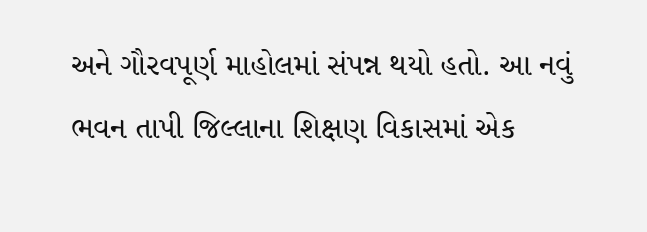અને ગૌરવપૂર્ણ માહોલમાં સંપન્ન થયો હતો. આ નવું ભવન તાપી જિલ્લાના શિક્ષણ વિકાસમાં એક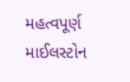મહત્વપૂર્ણ માઈલસ્ટોન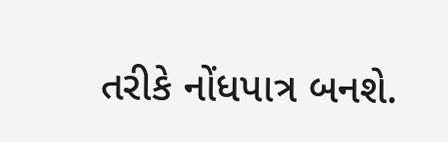તરીકે નોંધપાત્ર બનશે.